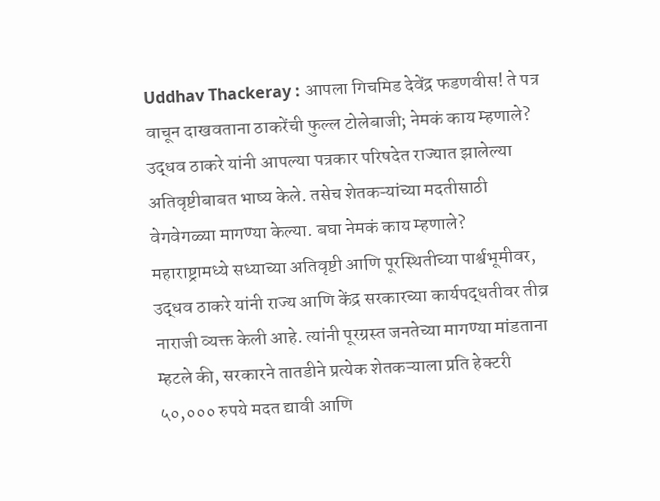Uddhav Thackeray : आपला गिचमिड देवेंद्र फडणवीस! ते पत्र वाचून दाखवताना ठाकरेंची फुल्ल टोलेबाजी; नेमकं काय म्हणाले?
उद्धव ठाकरे यांनी आपल्या पत्रकार परिषदेत राज्यात झालेल्या अतिवृष्टीबाबत भाष्य केले. तसेच शेतकऱ्यांच्या मदतीसाठी वेगवेगळ्या मागण्या केल्या. बघा नेमकं काय म्हणाले?
महाराष्ट्रामध्ये सध्याच्या अतिवृष्टी आणि पूरस्थितीच्या पार्श्वभूमीवर, उद्धव ठाकरे यांनी राज्य आणि केंद्र सरकारच्या कार्यपद्धतीवर तीव्र नाराजी व्यक्त केली आहे. त्यांनी पूरग्रस्त जनतेच्या मागण्या मांडताना म्हटले की, सरकारने तातडीने प्रत्येक शेतकऱ्याला प्रति हेक्टरी ५०,००० रुपये मदत द्यावी आणि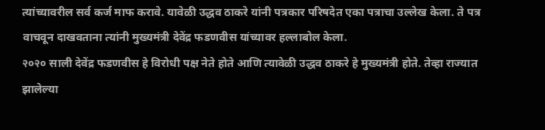त्यांच्यावरील सर्व कर्ज माफ करावे. यावेळी उद्धव ठाकरे यांनी पत्रकार परिषदेत एका पत्राचा उल्लेख केला. ते पत्र वाचवून दाखवताना त्यांनी मुख्यमंत्री देवेंद्र फडणवीस यांच्यावर हल्लाबोल केला.
२०२० साली देवेंद्र फडणवीस हे विरोधी पक्ष नेते होते आणि त्यावेळी उद्धव ठाकरे हे मुख्यमंत्री होते. तेव्हा राज्यात झालेल्या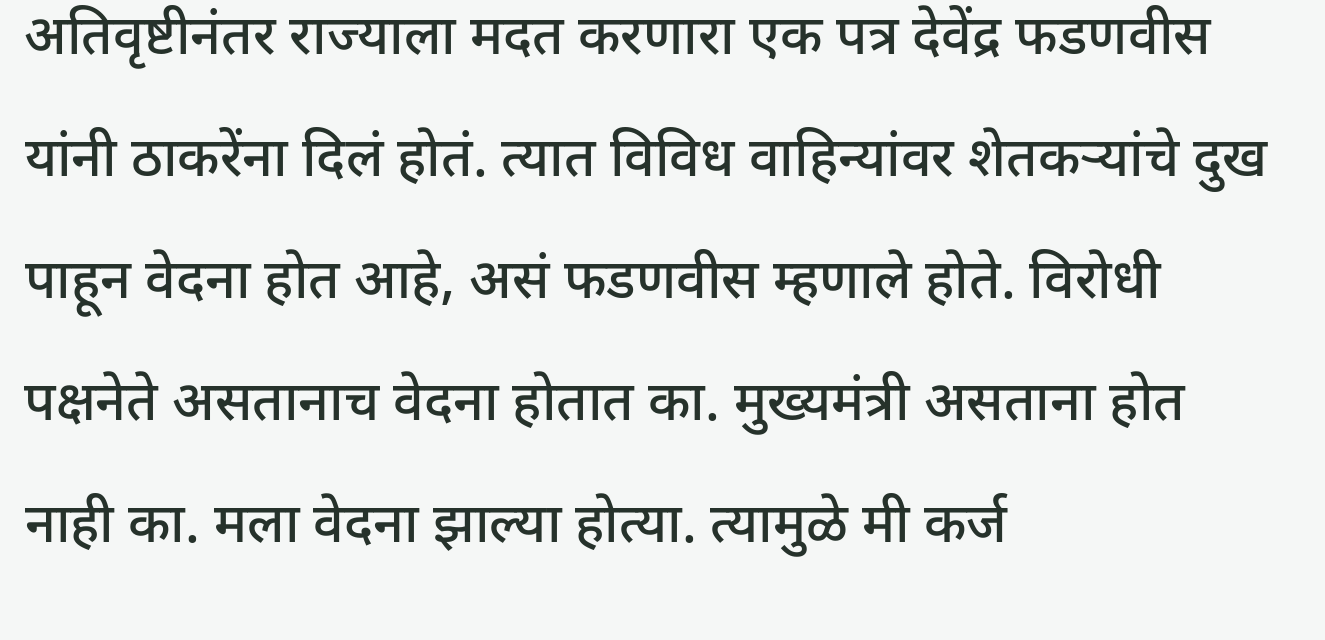अतिवृष्टीनंतर राज्याला मदत करणारा एक पत्र देवेंद्र फडणवीस यांनी ठाकरेंना दिलं होतं. त्यात विविध वाहिन्यांवर शेतकऱ्यांचे दुख पाहून वेदना होत आहे, असं फडणवीस म्हणाले होते. विरोधी पक्षनेते असतानाच वेदना होतात का. मुख्यमंत्री असताना होत नाही का. मला वेदना झाल्या होत्या. त्यामुळे मी कर्ज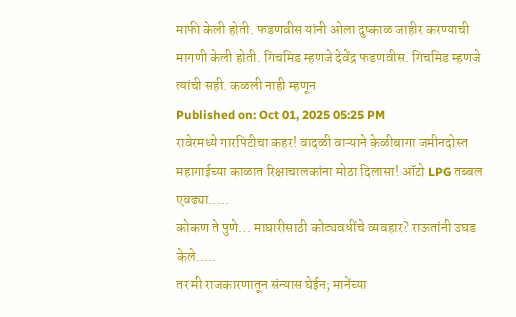माफी केली होती. फडणवीस यांनी ओला दुष्काळ जाहीर करण्याची मागणी केली होती. गिचमिड म्हणजे देवेंद्र फडणवीस. गिचमिड म्हणजे त्यांची सही. कळली नाही म्हणून
Published on: Oct 01, 2025 05:25 PM
रावेरमध्ये गारपिटीचा कहर! वादळी वाऱ्याने केळीबागा जमीनदोस्त
महागाईच्या काळात रिक्षाचालकांना मोठा दिलासा! ऑटो LPG तब्बल एवढ्या.....
कोकण ते पुणे... माघारीसाठी कोट्यवधींचे व्यवहार? राऊतांनी उघड केले.....
तर मी राजकारणातून संन्यास घेईन; मानेंच्या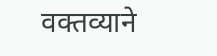वक्तव्याने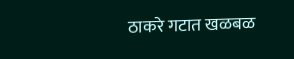ठाकरे गटात खळबळ